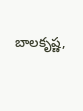బాలకృష్ణ,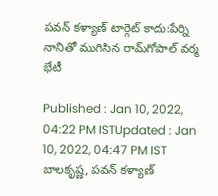పవన్‌ కళ్యాణ్‌ టార్గెట్ కాదు:పేర్ని నానితో ముగిసిన రామ్‌గోపాల్ వర్మ భేటీ

Published : Jan 10, 2022, 04:22 PM ISTUpdated : Jan 10, 2022, 04:47 PM IST
బాలకృష్ణ, పవన్‌ కళ్యాణ్‌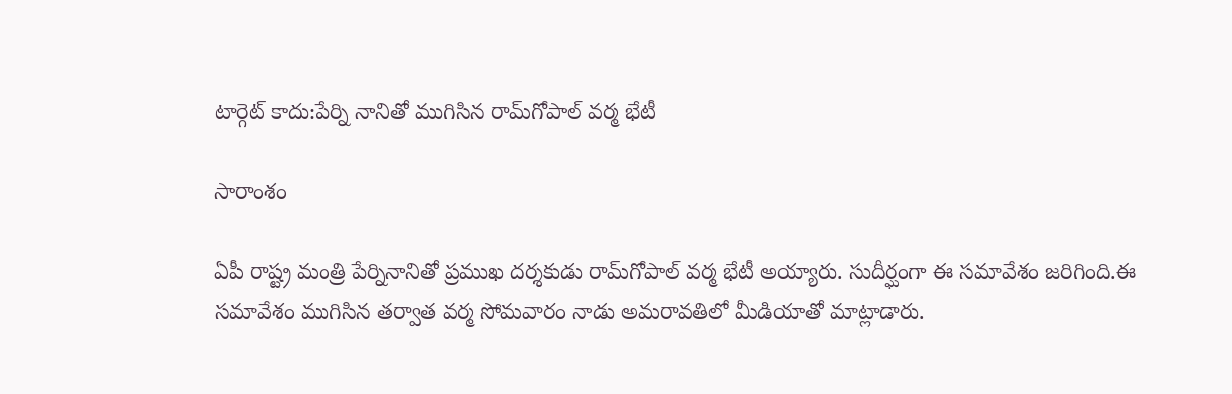టార్గెట్ కాదు:పేర్ని నానితో ముగిసిన రామ్‌గోపాల్ వర్మ భేటీ

సారాంశం

ఏపీ రాష్ట్ర మంత్రి పేర్నినానితో ప్రముఖ దర్శకుడు రామ్‌గోపాల్ వర్మ భేటీ అయ్యారు. సుదీర్ఘంగా ఈ సమావేశం జరిగింది.ఈ సమావేశం ముగిసిన తర్వాత వర్మ సోమవారం నాడు అమరావతిలో మీడియాతో మాట్లాడారు.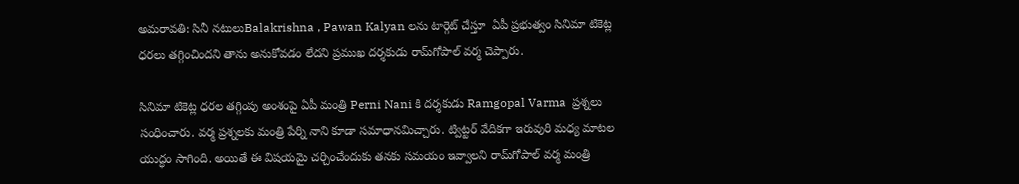అమరావతి: సినీ నటులుBalakrishna , Pawan Kalyan లను టార్గెట్ చేస్తూ  ఏపీ ప్రభుత్వం సినిమా టికెట్ల ధరలు తగ్గించిందని తాను అనుకోవడం లేదని ప్రముఖ దర్శకుడు రామ్‌గోపాల్ వర్మ చెప్పారు.

సినిమా టికెట్ల ధరల తగ్గింపు అంశంపై ఏపీ మంత్రి Perni Nani కి దర్శకుడు Ramgopal Varma  ప్రశ్నలు సంధించారు. వర్మ ప్రశ్నలకు మంత్రి పేర్ని నాని కూడా సమాధానమిచ్చారు. ట్విట్టర్ వేదికగా ఇరువురి మధ్య మాటల యుద్ధం సాగింది. అయితే ఈ విషయమై చర్చించేందుకు తనకు సమయం ఇవ్వాలని రామ్‌గోపాల్ వర్మ మంత్రి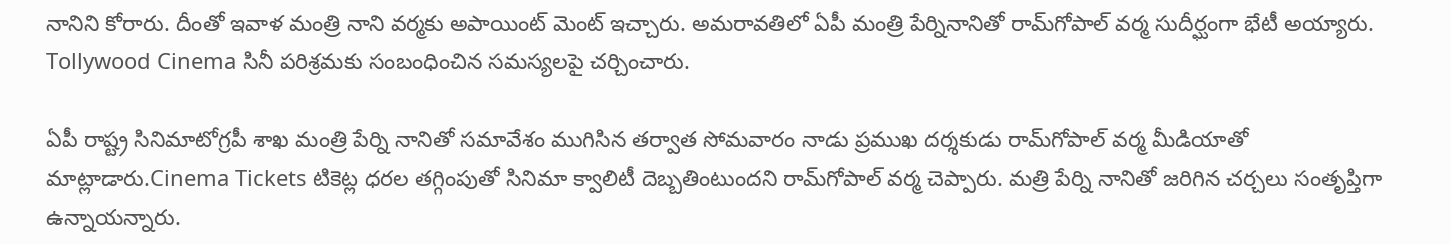నానిని కోరారు. దీంతో ఇవాళ మంత్రి నాని వర్మకు అపాయింట్ మెంట్ ఇచ్చారు. అమరావతిలో ఏపీ మంత్రి పేర్నినానితో రామ్‌గోపాల్ వర్మ సుదీర్ఘంగా భేటీ అయ్యారు.  Tollywood Cinema సినీ పరిశ్రమకు సంబంధించిన సమస్యలపై చర్చించారు.

ఏపీ రాష్ట్ర సినిమాటోగ్రపీ శాఖ మంత్రి పేర్ని నానితో సమావేశం ముగిసిన తర్వాత సోమవారం నాడు ప్రముఖ దర్శకుడు రామ్‌గోపాల్ వర్మ మీడియాతో మాట్లాడారు.Cinema Tickets టికెట్ల ధరల తగ్గింపుతో సినిమా క్వాలిటీ దెబ్బతింటుందని రామ్‌గోపాల్ వర్మ చెప్పారు. మత్రి పేర్ని నానితో జరిగిన చర్చలు సంతృప్తిగా ఉన్నాయన్నారు.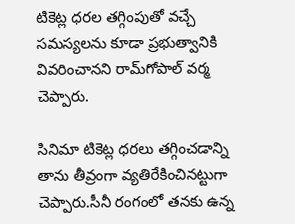టికెట్ల ధరల తగ్గింపుతో వచ్చే సమస్యలను కూడా ప్రభుత్వానికి వివరించానని రామ్‌గోపాల్ వర్మ చెప్పారు.

సినిమా టికెట్ల ధరలు తగ్గించడాన్ని తాను తీవ్రంగా వ్యతిరేకించినట్టుగా చెప్పారు.సీనీ రంగంలో తనకు ఉన్న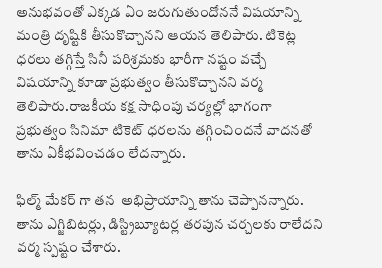అనుభవంతో ఎక్కడ ఏం జరుగుతుందోననే విషయాన్ని మంత్రి దృష్టికి తీసుకొచ్చానని ఆయన తెలిపారు. టికెట్ల ధరలు తగ్గిస్తే సినీ పరిశ్రమకు భారీగా నష్టం వచ్చే విషయాన్ని కూడా ప్రభుత్వం తీసుకొచ్చానని వర్మ తెలిపారు.రాజకీయ కక్ష సాధింపు చర్యల్లో భాగంగా ప్రభుత్వం సినిమా టికెట్ ధరలను తగ్గించిందనే వాదనతో తాను ఏకీభవించడం లేదన్నారు.

ఫిల్మ్ మేకర్ గా తన  అభిప్రాయాన్ని తాను చెప్పానన్నారు. తాను ఎగ్జిబిటర్లు, డిస్ట్రిబ్యూటర్ల తరపున చర్చలకు రాలేదని  వర్మ స్పష్టం చేశారు.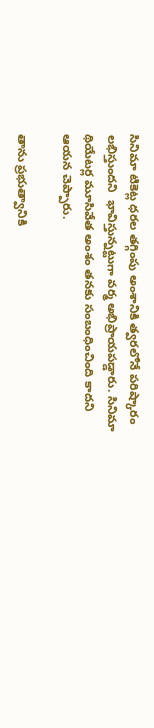సినిమా టికెట్ల ధరల తగ్గింపు అంశానికి త్వరలోనే పరిష్కారం లభిస్తుందని  భావిస్తున్నట్టుగా వర్మ అభిప్రాయపడ్డారు. సినిమా థియేటర్ల మూసివేత అంశం తనకు సంబంధించింది కాదని ఆయన చెప్పారు.

తాను ప్రభుత్వానికి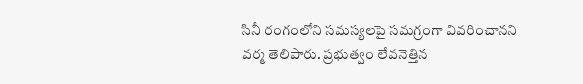సినీ రంగంలోని సమస్యలపై సమగ్రంగా వివరించానని వర్మ తెలిపారు. ప్రభుత్వం లేవనెత్తిన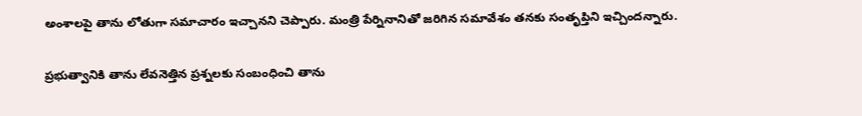అంశాలపై తాను లోతుగా సమాచారం ఇచ్చానని చెప్పారు. మంత్రి పేర్నినానితో జరిగిన సమావేశం తనకు సంతృప్తిని ఇచ్చిందన్నారు.

ప్రభుత్వానికి తాను లేవనెత్తిన ప్రశ్నలకు సంబంధించి తాను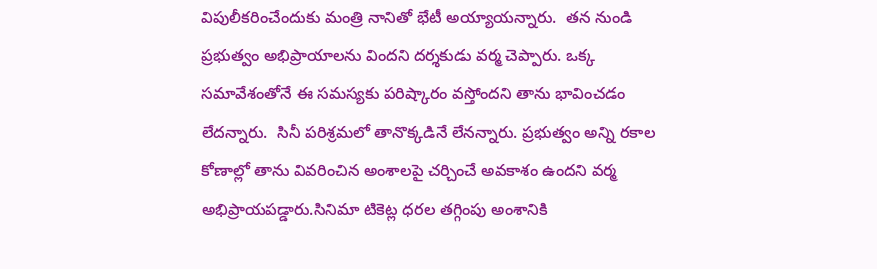విపులీకరించేందుకు మంత్రి నానితో భేటీ అయ్యాయన్నారు.  తన నుండి ప్రభుత్వం అభిప్రాయాలను విందని దర్శకుడు వర్మ చెప్పారు. ఒక్క సమావేశంతోనే ఈ సమస్యకు పరిష్కారం వస్తోందని తాను భావించడం లేదన్నారు.  సినీ పరిశ్రమలో తానొక్కడినే లేనన్నారు. ప్రభుత్వం అన్ని రకాల కోణాల్లో తాను వివరించిన అంశాలపై చర్చించే అవకాశం ఉందని వర్మ అభిప్రాయపడ్డారు.సినిమా టికెట్ల ధరల తగ్గింపు అంశానికి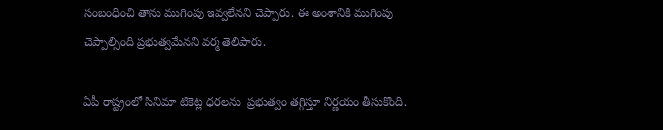సంబంధించి తాను ముగింపు ఇవ్వలేనని చెప్పారు. ఈ అంశానికి ముగింపు చెప్పాల్సింది ప్రభుత్వమేనని వర్మ తెలిపారు.

ఏపీ రాష్ట్రంలో సినిమా టికెట్ల ధరలను  ప్రభుత్వం తగ్గిస్తూ నిర్ణయం తీసుకొంది.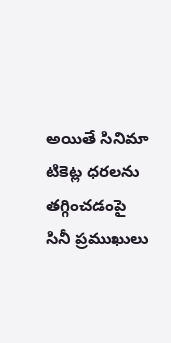అయితే సినిమా టికెట్ల ధరలను తగ్గించడంపై  సినీ ప్రముఖులు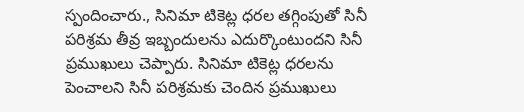స్పందించారు., సినిమా టికెట్ల ధరల తగ్గింపుతో సినీ పరిశ్రమ తీవ్ర ఇబ్బందులను ఎదుర్కొంటుందని సినీ ప్రముఖులు చెప్పారు. సినిమా టికెట్ల ధరలను పెంచాలని సినీ పరిశ్రమకు చెందిన ప్రముఖులు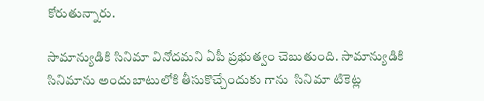కోరుతున్నారు.

సామాన్యుడికి సినిమా వినోదమని ఏపీ ప్రభుత్వం చెబుతుంది. సామాన్యుడికి సినిమాను అందుబాటులోకి తీసుకొచ్చేందుకు గాను  సినిమా టికెట్ల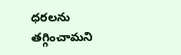ధరలను తగ్గించామని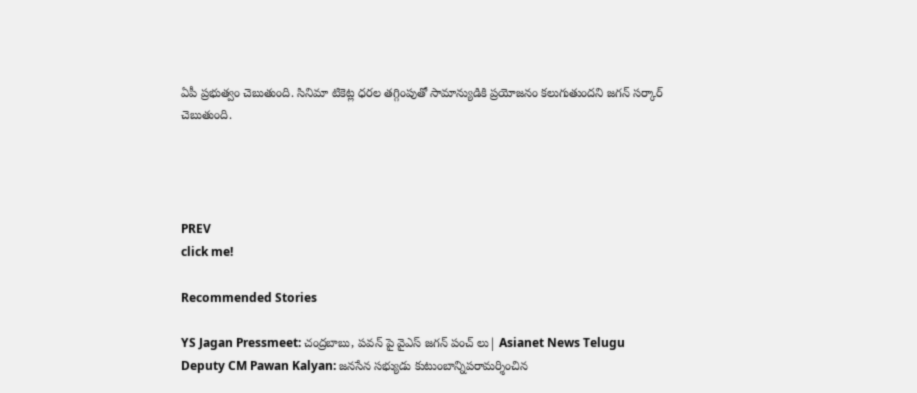ఏపీ ప్రభుత్వం చెబుతుంది. సినిమా టికెట్ల ధరల తగ్గింపుతో సామాన్యుడికి ప్రయోజనం కలుగుతుందని జగన్ సర్కార్ చెబుతుంది.




PREV
click me!

Recommended Stories

YS Jagan Pressmeet: చంద్రబాబు, పవన్ పై వైఎస్ జగన్ పంచ్ లు| Asianet News Telugu
Deputy CM Pawan Kalyan: జనసేన సభ్యుడు కుటుంబాన్నిపరామర్శించిన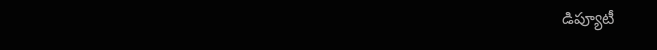డిప్యూటీ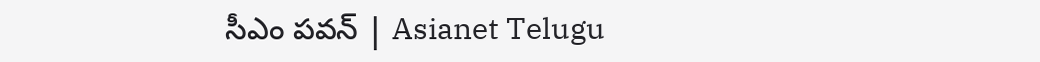సీఎం పవన్ | Asianet Telugu